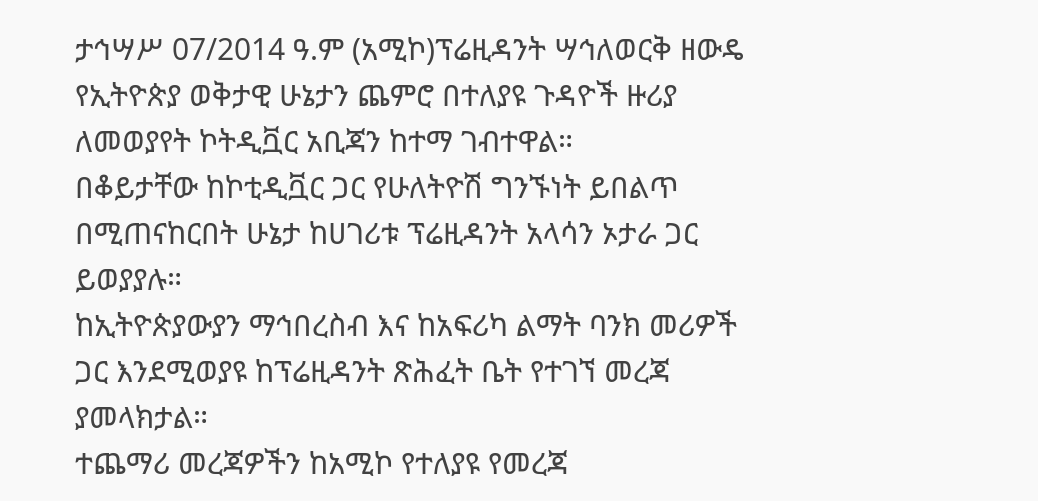ታኅሣሥ 07/2014 ዓ.ም (አሚኮ)ፕሬዚዳንት ሣኅለወርቅ ዘውዴ የኢትዮጵያ ወቅታዊ ሁኔታን ጨምሮ በተለያዩ ጉዳዮች ዙሪያ ለመወያየት ኮትዲቯር አቢጃን ከተማ ገብተዋል።
በቆይታቸው ከኮቲዲቯር ጋር የሁለትዮሽ ግንኙነት ይበልጥ በሚጠናከርበት ሁኔታ ከሀገሪቱ ፕሬዚዳንት አላሳን ኦታራ ጋር ይወያያሉ።
ከኢትዮጵያውያን ማኅበረስብ እና ከአፍሪካ ልማት ባንክ መሪዎች ጋር እንደሚወያዩ ከፕሬዚዳንት ጽሕፈት ቤት የተገኘ መረጃ ያመላክታል።
ተጨማሪ መረጃዎችን ከአሚኮ የተለያዩ የመረጃ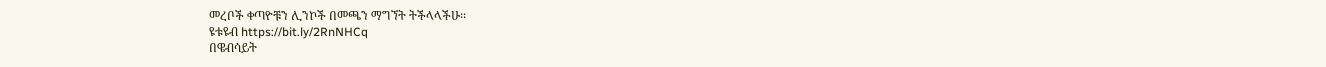መረቦች ቀጣዮቹን ሊንኮች በመጫን ማግኘት ትችላላችሁ፡፡
ዩቱዩብ https://bit.ly/2RnNHCq
በዌብሳይት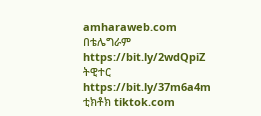amharaweb.com
በቴሌግራም https://bit.ly/2wdQpiZ
ትዊተር https://bit.ly/37m6a4m
ቲክቶክ tiktok.com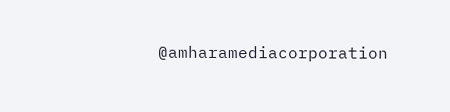@amharamediacorporation